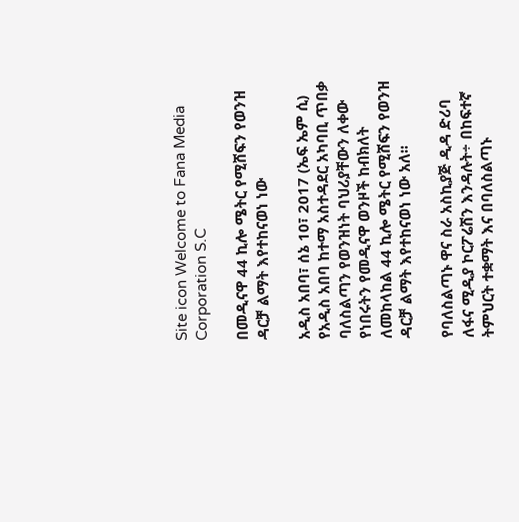Site icon Welcome to Fana Media Corporation S.C

በመዲናዋ 44 ኪሎ ሜትር የሚሸፍን የወንዝ ዳርቻ ልማት እየተከናወነ ነው

አዲስ አበባ፣ ሰኔ 10፣ 2017 (ኤፍ ኤም ሲ) የአዲስ አበባ ከተማ አስተዳደር አካባቢ ጥበቃ ባለስልጣን የወንዝነት ባህሪያቸውን ለቀው የነበሩትን የመዲናዋ ወንዞች ከብክለት ለመከላከል 44 ኪሎ ሜትር የሚሸፍን የወንዝ ዳርቻ ልማት እየተከናወነ ነው አለ፡፡

የባለስልጣኑ ዋና ስራ አስኪያጅ ዲዳ ድሪባ ለፋና ሚዲያ ኮርፖሬሽን እንዳሉት÷ በከፍተኛ ትምህርት ተቋማት እና በባለስልጣኑ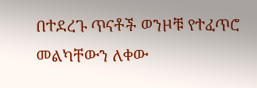በተደረጉ ጥናቶች ወንዞቹ የተፈጥሮ መልካቸውን ለቀው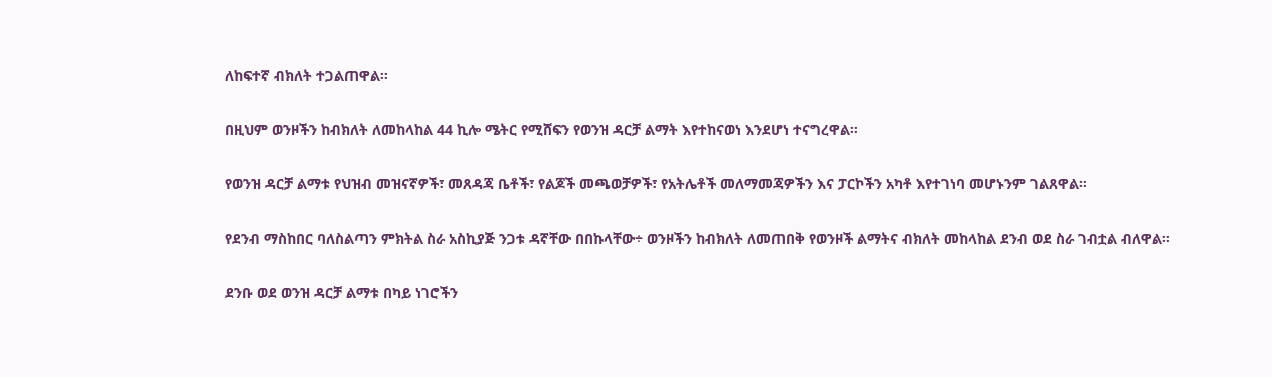ለከፍተኛ ብክለት ተጋልጠዋል፡፡

በዚህም ወንዞችን ከብክለት ለመከላከል 44 ኪሎ ሜትር የሚሸፍን የወንዝ ዳርቻ ልማት እየተከናወነ እንደሆነ ተናግረዋል።

የወንዝ ዳርቻ ልማቱ የህዝብ መዝናኛዎች፣ መጸዳጃ ቤቶች፣ የልጆች መጫወቻዎች፣ የአትሌቶች መለማመጃዎችን እና ፓርኮችን አካቶ እየተገነባ መሆኑንም ገልጸዋል፡፡

የደንብ ማስከበር ባለስልጣን ምክትል ስራ አስኪያጅ ንጋቱ ዳኛቸው በበኩላቸው÷ ወንዞችን ከብክለት ለመጠበቅ የወንዞች ልማትና ብክለት መከላከል ደንብ ወደ ስራ ገብቷል ብለዋል፡፡

ደንቡ ወደ ወንዝ ዳርቻ ልማቱ በካይ ነገሮችን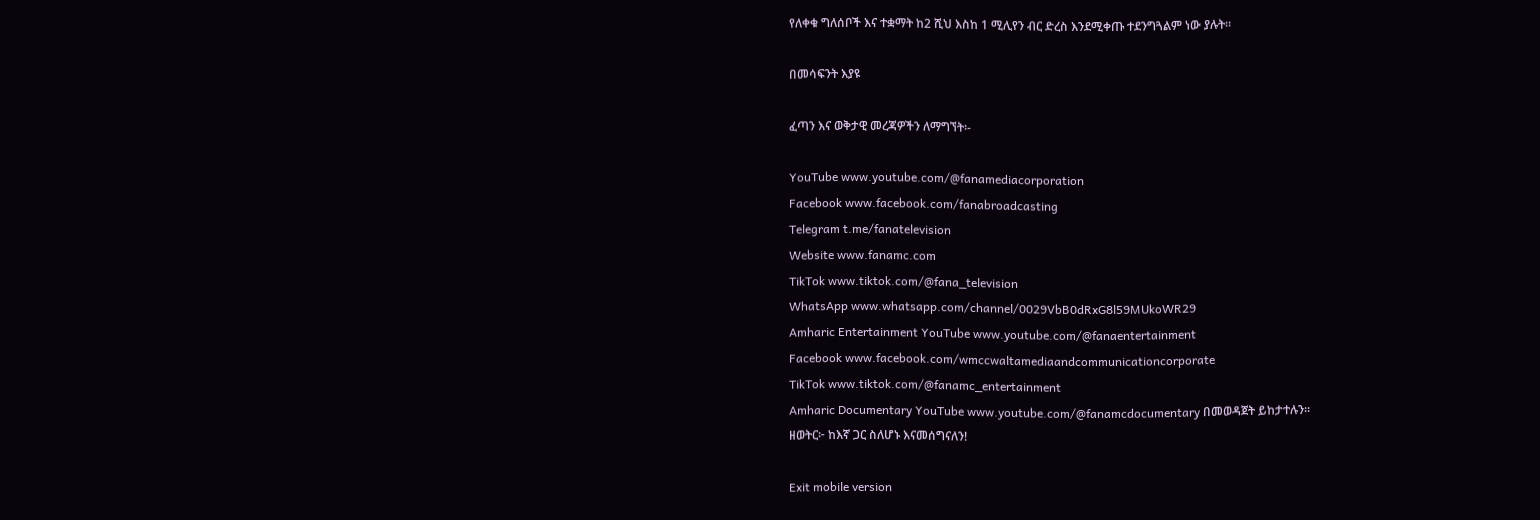የለቀቁ ግለሰቦች እና ተቋማት ከ2 ሺህ እስከ 1 ሚሊየን ብር ድረስ እንደሚቀጡ ተደንግጓልም ነው ያሉት።

በመሳፍንት እያዩ

ፈጣን እና ወቅታዊ መረጃዎችን ለማግኘት፡-

YouTube www.youtube.com/@fanamediacorporation
Facebook www.facebook.com/fanabroadcasting
Telegram t.me/fanatelevision
Website www.fanamc.com
TikTok www.tiktok.com/@fana_television
WhatsApp www.whatsapp.com/channel/0029VbB0dRxG8l59MUkoWR29
Amharic Entertainment YouTube www.youtube.com/@fanaentertainment
Facebook www.facebook.com/wmccwaltamediaandcommunicationcorporate
TikTok www.tiktok.com/@fanamc_entertainment
Amharic Documentary YouTube www.youtube.com/@fanamcdocumentary በመወዳጀት ይከታተሉን፡፡
ዘወትር፦ ከእኛ ጋር ስለሆኑ እናመሰግናለን!

Exit mobile version